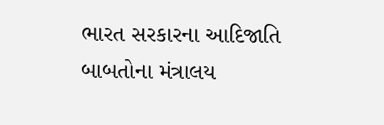ભારત સરકારના આદિજાતિ બાબતોના મંત્રાલય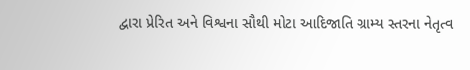દ્વારા પ્રેરિત અને વિશ્વના સૌથી મોટા આદિજાતિ ગ્રામ્ય સ્તરના નેતૃત્વ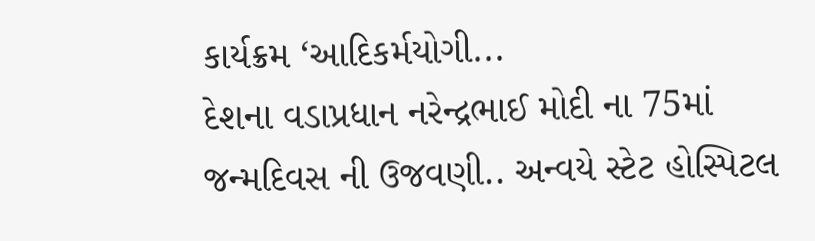કાર્યક્રમ ‘આદિકર્મયોગી...
દેશના વડાપ્રધાન નરેન્દ્રભાઈ મોદી ના 75માં જન્મદિવસ ની ઉજવણી.. અન્વયે સ્ટેટ હોસ્પિટલ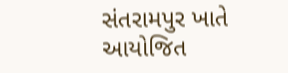સંતરામપુર ખાતે આયોજિત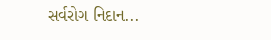સર્વરોગ નિદાન...